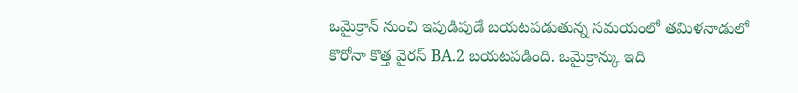ఒమైక్రాన్ నుంచి ఇపుడిపుడే బయటపడుతున్న సమయంలో తమిళనాడులో కొరోనా కొత్త వైరస్ BA.2 బయటపడింది. ఒమైక్రాన్కు ఇది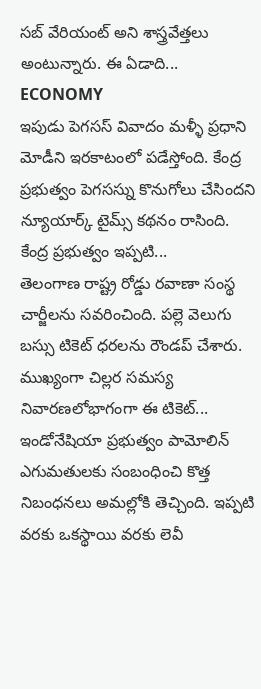సబ్ వేరియంట్ అని శాస్త్రవేత్తలు అంటున్నారు. ఈ ఏడాది...
ECONOMY
ఇపుడు పెగసస్ వివాదం మళ్ళీ ప్రధాని మోడీని ఇరకాటంలో పడేస్తోంది. కేంద్ర ప్రభుత్వం పెగసస్ను కొనుగోలు చేసిందని న్యూయార్క్ టైమ్స్ కథనం రాసింది. కేంద్ర ప్రభుత్వం ఇప్పటి...
తెలంగాణ రాష్ట్ర రోడ్డు రవాణా సంస్థ చార్జీలను సవరించింది. పల్లె వెలుగు బస్సు టికెట్ ధరలను రౌండప్ చేశారు. ముఖ్యంగా చిల్లర సమస్య నివారణలోభాగంగా ఈ టికెట్...
ఇండోనేషియా ప్రభుత్వం పామోలిన్ ఎగుమతులకు సంబంధించి కొత్త నిబంధనలు అమల్లోకి తెచ్చింది. ఇప్పటి వరకు ఒకస్థాయి వరకు లెవీ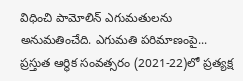విధించి పామోలిన్ ఎగుమతులను అనుమతించేది. ఎగుమతి పరిమాణంపై...
ప్రస్తుత ఆర్థిక సంవత్సరం (2021-22)లో ప్రత్యక్ష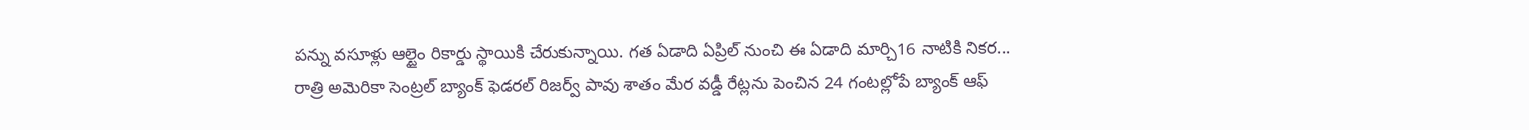పన్ను వసూళ్లు ఆల్టైం రికార్డు స్థాయికి చేరుకున్నాయి. గత ఏడాది ఏప్రిల్ నుంచి ఈ ఏడాది మార్చి16 నాటికి నికర...
రాత్రి అమెరికా సెంట్రల్ బ్యాంక్ ఫెడరల్ రిజర్వ్ పావు శాతం మేర వడ్డీ రేట్లను పెంచిన 24 గంటల్లోపే బ్యాంక్ ఆఫ్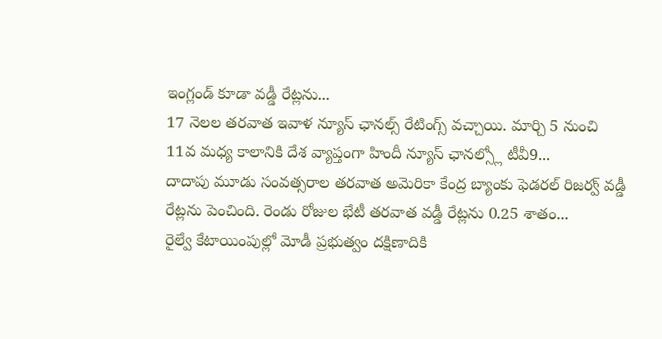ఇంగ్లండ్ కూడా వడ్డీ రేట్లను...
17 నెలల తరవాత ఇవాళ న్యూస్ ఛానల్స్ రేటింగ్స్ వచ్చాయి. మార్చి 5 నుంచి 11వ మధ్య కాలానికి దేశ వ్యాప్తంగా హిందీ న్యూస్ ఛానల్స్లో టీవీ9...
దాదాపు మూడు సంవత్సరాల తరవాత అమెరికా కేంద్ర బ్యాంకు ఫెడరల్ రిజర్వ్ వడ్డీ రేట్లను పెంచింది. రెండు రోజుల భేటీ తరవాత వడ్డీ రేట్లను 0.25 శాతం...
రైల్వే కేటాయింపుల్లో మోడీ ప్రభుత్వం దక్షిణాదికి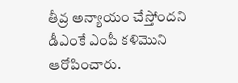తీవ్ర అన్యాయం చేస్తోందని డీఎంకే ఎంపీ కళిమొని ఆరోపించారు.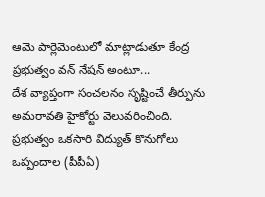ఆమె పార్లెమెంటులో మాట్లాడుతూ కేంద్ర ప్రభుత్వం వన్ నేషన్ అంటూ...
దేశ వ్యాప్తంగా సంచలనం సృష్టించే తీర్పును అమరావతి హైకోర్టు వెలువరించింది. ప్రభుత్వం ఒకసారి విద్యుత్ కొనుగోలు ఒప్పందాల (పీపీఏ)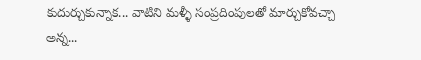కుదుర్చుకున్నాక... వాటిని మళ్ళీ సంప్రదింపులతో మార్చుకోవచ్చా అన్న...